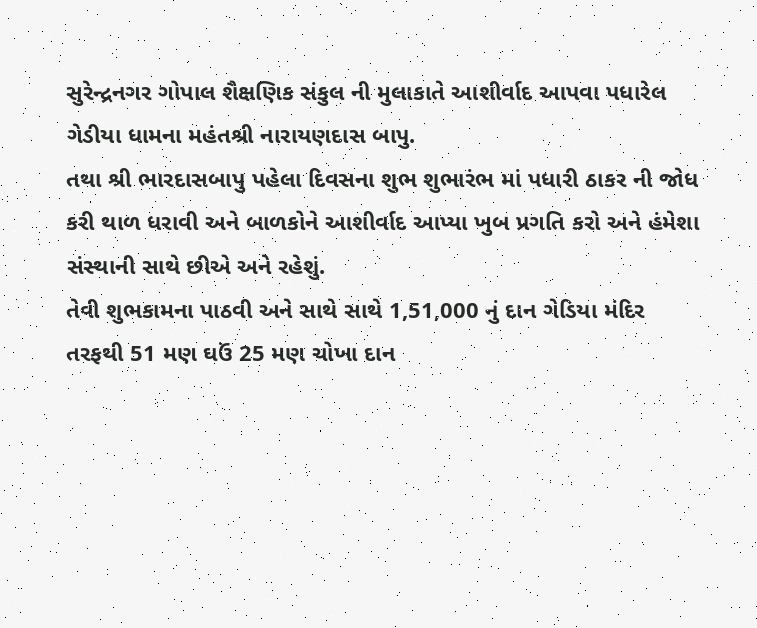સુરેન્દ્રનગર ગોપાલ શૈક્ષણિક સંકુલ ની મુલાકાતે આશીર્વાદ આપવા પધારેલ ગેડીયા ધામના મહંતશ્રી નારાયણદાસ બાપુ.
તથા શ્રી ભારદાસબાપુ પહેલા દિવસના શુભ શુભારંભ માં પધારી ઠાકર ની જોધ કરી થાળ ધરાવી અને બાળકોને આશીર્વાદ આપ્યા ખુબ પ્રગતિ કરો અને હંમેશા સંસ્થાની સાથે છીએ અને રહેશું.
તેવી શુભકામના પાઠવી અને સાથે સાથે 1,51,000 નું દાન ગેડિયા મંદિર તરફથી 51 મણ ઘઉં 25 મણ ચોખા દાન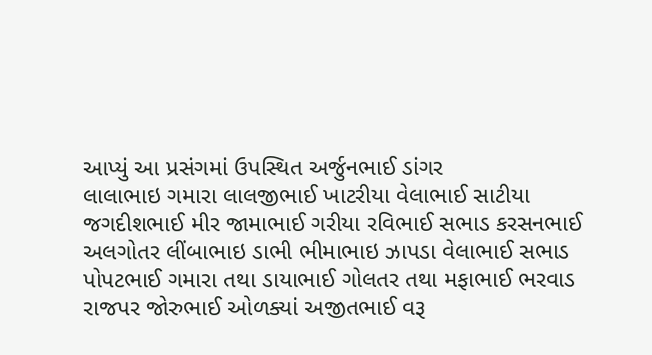આપ્યું આ પ્રસંગમાં ઉપસ્થિત અર્જુનભાઈ ડાંગર
લાલાભાઇ ગમારા લાલજીભાઈ ખાટરીયા વેલાભાઈ સાટીયા જગદીશભાઈ મીર જામાભાઈ ગરીયા રવિભાઈ સભાડ કરસનભાઈ અલગોતર લીંબાભાઇ ડાભી ભીમાભાઇ ઝાપડા વેલાભાઈ સભાડ પોપટભાઈ ગમારા તથા ડાયાભાઈ ગોલતર તથા મફાભાઈ ભરવાડ રાજપર જોરુભાઈ ઓળક્યાં અજીતભાઈ વરૂ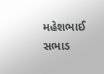મહેશભાઈ સભાડ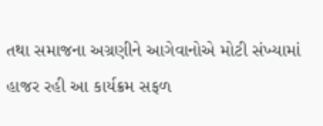તથા સમાજના અગ્રણીને આગેવાનોએ મોટી સંખ્યામાં હાજર રહી આ કાર્યક્રમ સફળ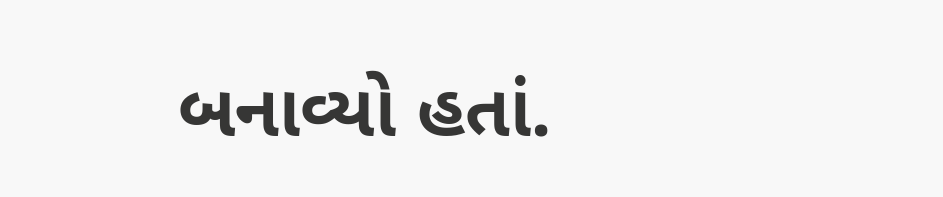બનાવ્યો હતાં.